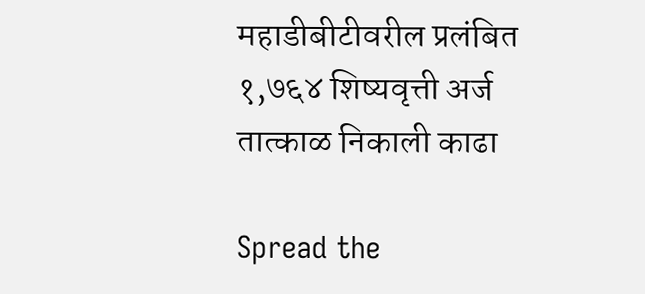महाडीबीटीवरील प्रलंबित १,७६४ शिष्यवृत्ती अर्ज तात्काळ निकाली काढा

Spread the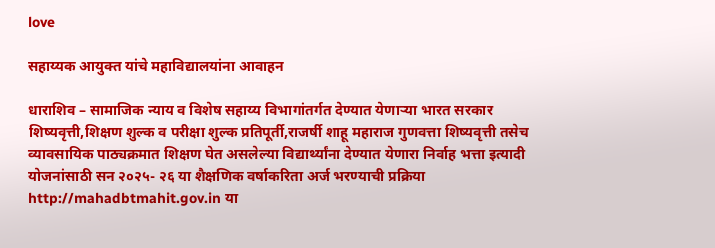love

सहाय्यक आयुक्त यांचे महाविद्यालयांना आवाहन

धाराशिव – सामाजिक न्याय व विशेष सहाय्य विभागांतर्गत देण्यात येणाऱ्या भारत सरकार शिष्यवृत्ती,शिक्षण शुल्क व परीक्षा शुल्क प्रतिपूर्ती,राजर्षी शाहू महाराज गुणवत्ता शिष्यवृत्ती तसेच व्यावसायिक पाठ्यक्रमात शिक्षण घेत असलेल्या विद्यार्थ्यांना देण्यात येणारा निर्वाह भत्ता इत्यादी योजनांसाठी सन २०२५- २६ या शैक्षणिक वर्षाकरिता अर्ज भरण्याची प्रक्रिया http://mahadbtmahit.gov.in या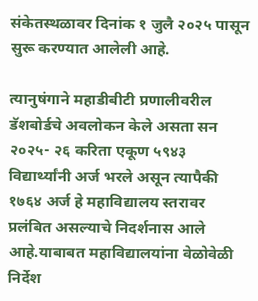संकेतस्थळावर दिनांक १ जुलै २०२५ पासून सुरू करण्यात आलेली आहे.

त्यानुषंगाने महाडीबीटी प्रणालीवरील डॅशबोर्डचे अवलोकन केले असता सन २०२५- २६ करिता एकूण ५९४३ विद्यार्थ्यांनी अर्ज भरले असून त्यापैकी १७६४ अर्ज हे महाविद्यालय स्तरावर प्रलंबित असल्याचे निदर्शनास आले आहे.याबाबत महाविद्यालयांना वेळोवेळी निर्देश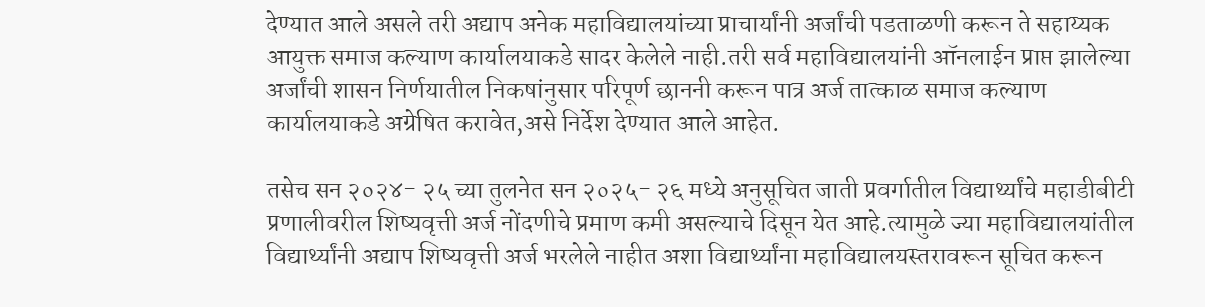देण्यात आले असले तरी अद्याप अनेक महाविद्यालयांच्या प्राचार्यांनी अर्जांची पडताळणी करून ते सहाय्यक आयुक्त समाज कल्याण कार्यालयाकडे सादर केलेले नाही.तरी सर्व महाविद्यालयांनी ऑनलाईन प्राप्त झालेल्या अर्जांची शासन निर्णयातील निकषांनुसार परिपूर्ण छाननी करून पात्र अर्ज तात्काळ समाज कल्याण कार्यालयाकडे अग्रेषित करावेत,असे निर्देश देण्यात आले आहेत.

तसेच सन २०२४- २५ च्या तुलनेत सन २०२५- २६ मध्ये अनुसूचित जाती प्रवर्गातील विद्यार्थ्यांचे महाडीबीटी प्रणालीवरील शिष्यवृत्ती अर्ज नोंदणीचे प्रमाण कमी असल्याचे दिसून येत आहे.त्यामुळे ज्या महाविद्यालयांतील विद्यार्थ्यांनी अद्याप शिष्यवृत्ती अर्ज भरलेले नाहीत अशा विद्यार्थ्यांना महाविद्यालयस्तरावरून सूचित करून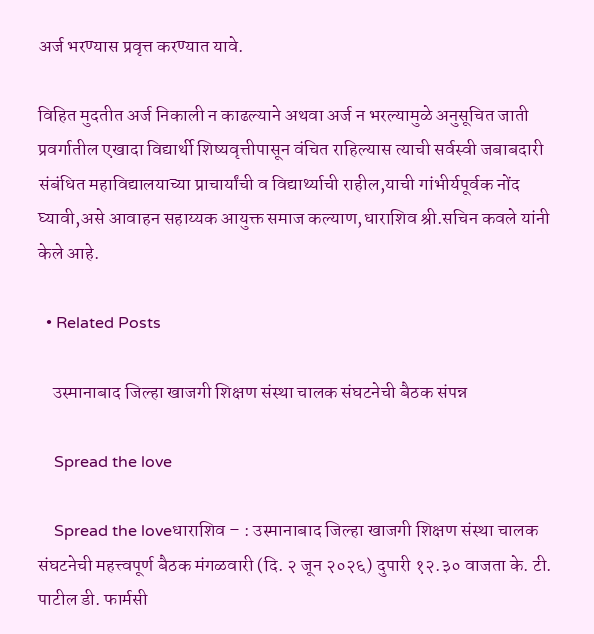अर्ज भरण्यास प्रवृत्त करण्यात यावे.

विहित मुदतीत अर्ज निकाली न काढल्याने अथवा अर्ज न भरल्यामुळे अनुसूचित जाती प्रवर्गातील एखादा विद्यार्थी शिष्यवृत्तीपासून वंचित राहिल्यास त्याची सर्वस्वी जबाबदारी संबंधित महाविद्यालयाच्या प्राचार्यांची व विद्यार्थ्याची राहील,याची गांभीर्यपूर्वक नोंद घ्यावी,असे आवाहन सहाय्यक आयुक्त समाज कल्याण,धाराशिव श्री.सचिन कवले यांनी केले आहे.

  • Related Posts

    उस्मानाबाद जिल्हा खाजगी शिक्षण संस्था चालक संघटनेची बैठक संपन्न

    Spread the love

    Spread the loveधाराशिव – : उस्मानाबाद जिल्हा खाजगी शिक्षण संस्था चालक संघटनेची महत्त्वपूर्ण बैठक मंगळवारी (दि. २ जून २०२६) दुपारी १२.३० वाजता के. टी. पाटील डी. फार्मसी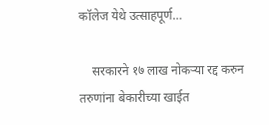कॉलेज येथे उत्साहपूर्ण…

    सरकारने १७ लाख नोकऱ्या रद्द करुन तरुणांना बेकारीच्या खाईत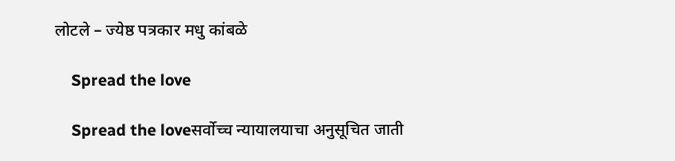लोटले – ज्येष्ठ पत्रकार मधु कांबळे

    Spread the love

    Spread the loveसर्वोच्च न्यायालयाचा अनुसूचित जाती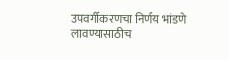उपवर्गीकरणचा निर्णय भांडणे लावण्यासाठीच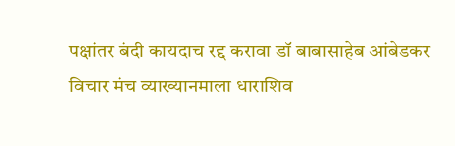पक्षांतर बंदी कायदाच रद्द करावा डॉ बाबासाहेब आंबेडकर विचार मंच व्याख्यानमाला धाराशिव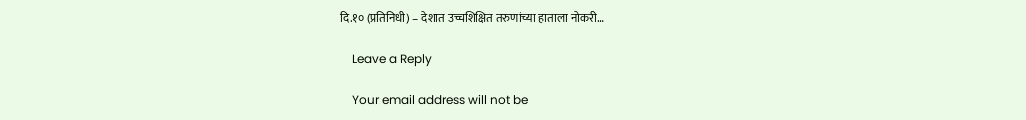दि.१० (प्रतिनिधी) – देशात उच्चशिक्षित तरुणांच्या हाताला नोकरी…

    Leave a Reply

    Your email address will not be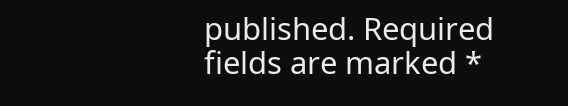published. Required fields are marked *